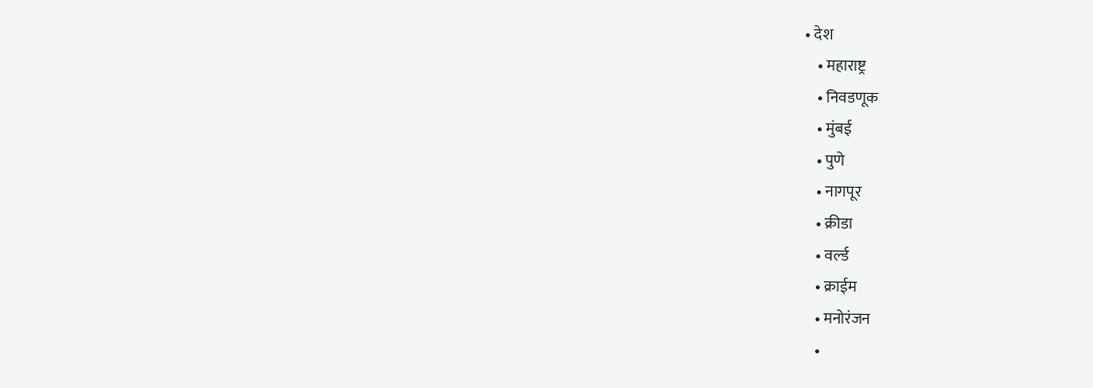• देश
    • महाराष्ट्र
    • निवडणूक
    • मुंबई
    • पुणे
    • नागपूर
    • क्रीडा
    • वर्ल्ड
    • क्राईम
    • मनोरंजन
    •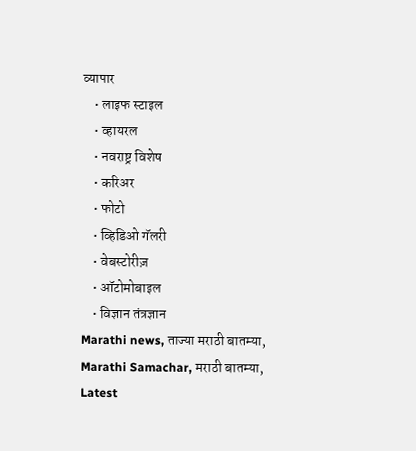व्यापार
    • लाइफ स्टाइल
    • व्हायरल
    • नवराष्ट्र विशेष
    • करिअर
    • फोटो
    • व्हिडिओ गॅलरी
    • वेबस्टोरीज़
    • ऑटोमोबाइल
    • विज्ञान तंत्रज्ञान
Marathi news, ताज्या मराठी बातम्या, Marathi Samachar, मराठी बातम्या, Latest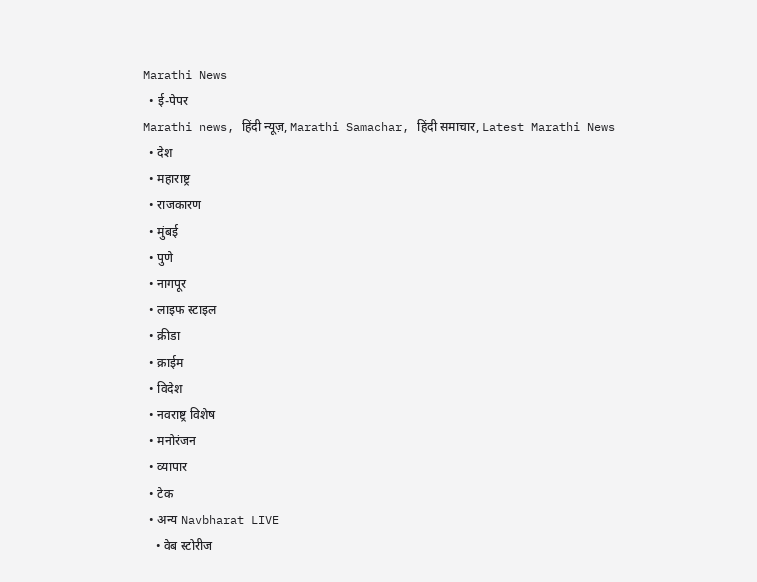Marathi News
  • ई-पेपर
Marathi news, हिंदी न्यूज़, Marathi Samachar, हिंदी समाचार, Latest Marathi News
  • देश
  • महाराष्ट्र
  • राजकारण
  • मुंबई
  • पुणे
  • नागपूर
  • लाइफ स्टाइल
  • क्रीडा
  • क्राईम
  • विदेश
  • नवराष्ट्र विशेष
  • मनोरंजन
  • व्यापार
  • टेक
  • अन्य Navbharat LIVE
    • वेब स्टोरीज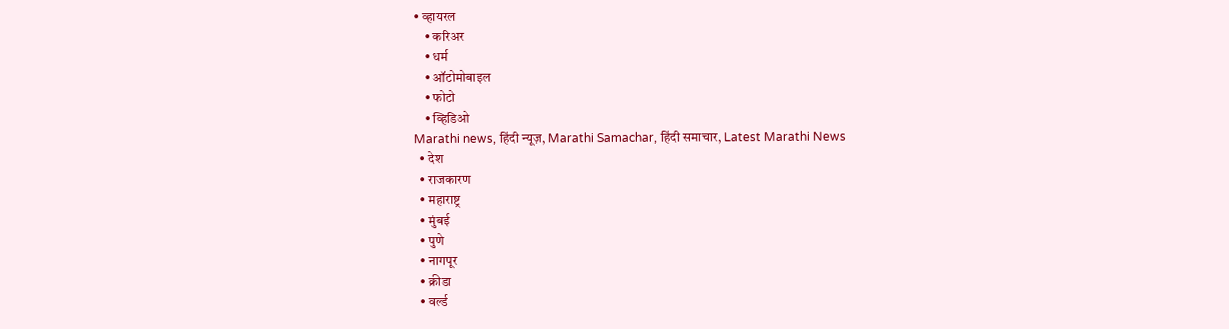• व्हायरल
    • करिअर
    • धर्म
    • ऑटोमोबाइल
    • फोटो
    • व्हिडिओ
Marathi news, हिंदी न्यूज़, Marathi Samachar, हिंदी समाचार, Latest Marathi News
  • देश
  • राजकारण
  • महाराष्ट्र
  • मुंबई
  • पुणे
  • नागपूर
  • क्रीडा
  • वर्ल्ड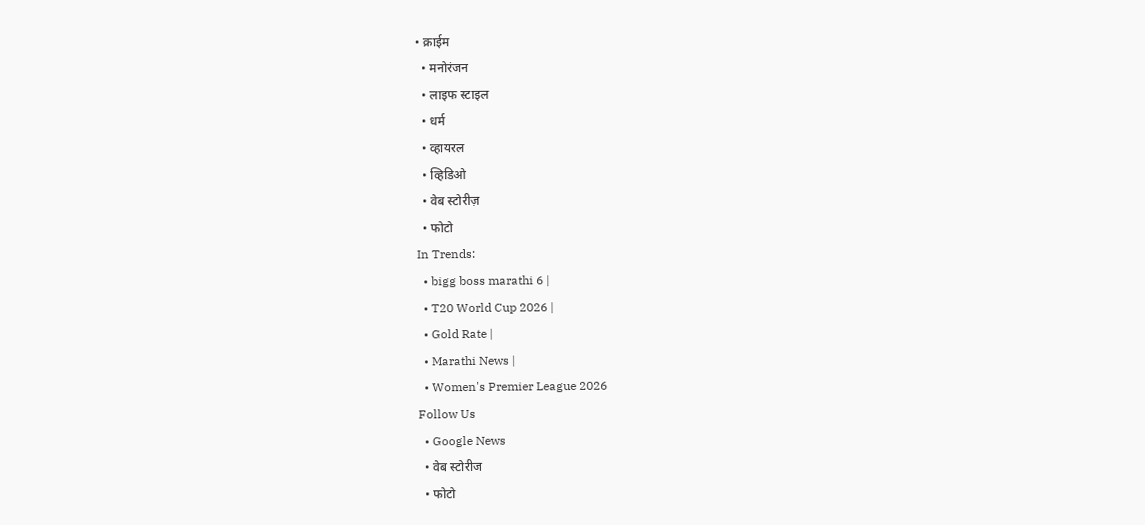• क्राईम
  • मनोरंजन
  • लाइफ स्टाइल
  • धर्म
  • व्हायरल
  • व्हिडिओ
  • वेब स्टोरीज़
  • फोटो
In Trends:
  • bigg boss marathi 6 |
  • T20 World Cup 2026 |
  • Gold Rate |
  • Marathi News |
  • Women's Premier League 2026
Follow Us
  • Google News
  • वेब स्टोरीज
  • फोटो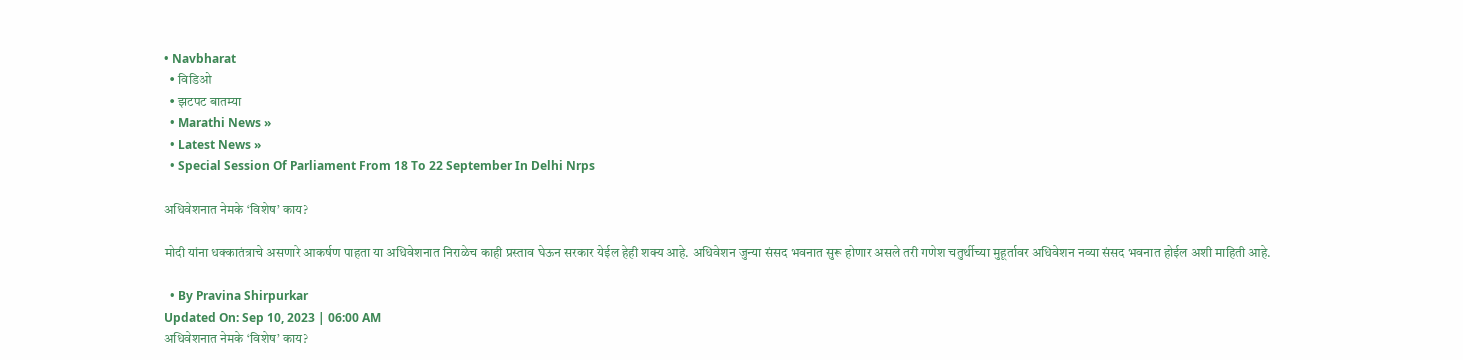• Navbharat
  • विडिओ
  • झटपट बातम्या
  • Marathi News »
  • Latest News »
  • Special Session Of Parliament From 18 To 22 September In Delhi Nrps

अधिवेशनात नेमके ‘विशेष’ काय?

मोदी यांना धक्कातंत्राचे असणारे आकर्षण पाहता या अधिवेशनात निराळेच काही प्रस्ताव घेऊन सरकार येईल हेही शक्य आहे. अधिवेशन जुन्या संसद भवनात सुरू होणार असले तरी गणेश चतुर्थीच्या मुहूर्तावर अधिवेशन नव्या संसद भवनात होईल अशी माहिती आहे.

  • By Pravina Shirpurkar
Updated On: Sep 10, 2023 | 06:00 AM
अधिवेशनात नेमके ‘विशेष’ काय?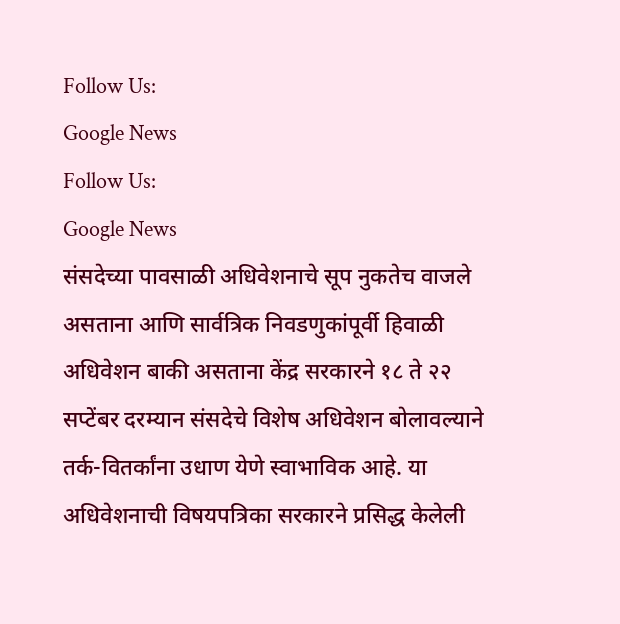Follow Us:
Google News
Follow Us:
Google News
संसदेच्या पावसाळी अधिवेशनाचे सूप नुकतेच वाजले असताना आणि सार्वत्रिक निवडणुकांपूर्वी हिवाळी अधिवेशन बाकी असताना केंद्र सरकारने १८ ते २२ सप्टेंबर दरम्यान संसदेचे विशेष अधिवेशन बोलावल्याने तर्क-वितर्कांना उधाण येणे स्वाभाविक आहे. या अधिवेशनाची विषयपत्रिका सरकारने प्रसिद्ध केलेली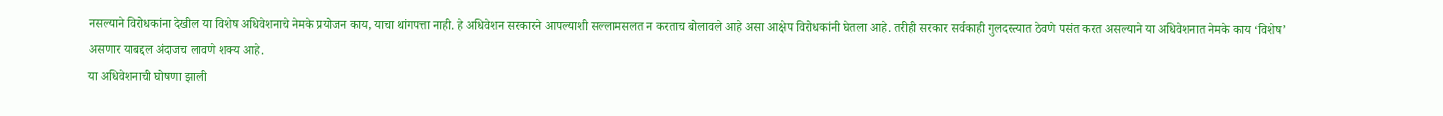नसल्याने विरोधकांना देखील या विशेष अधिवेशनाचे नेमके प्रयोजन काय, याचा थांगपत्ता नाही. हे अधिवेशन सरकारने आपल्याशी सल्लामसलत न करताच बोलावले आहे असा आक्षेप विरोधकांनी घेतला आहे. तरीही सरकार सर्वकाही गुलदस्त्यात ठेवणे पसंत करत असल्याने या अधिवेशनात नेमके काय ‘विशेष’ असणार याबद्दल अंदाजच लावणे शक्य आहे.
या अधिवेशनाची घोषणा झाली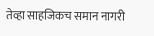तेव्हा साहजिकच समान नागरी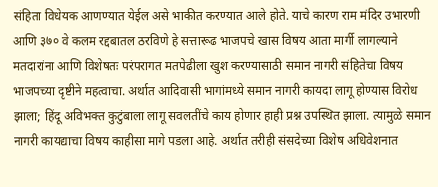संहिता विधेयक आणण्यात येईल असे भाकीत करण्यात आले होते. याचे कारण राम मंदिर उभारणी आणि ३७० वे कलम रद्दबातल ठरविणे हे सत्तारूढ भाजपचे खास विषय आता मार्गी लागल्याने मतदारांना आणि विशेषतः परंपरागत मतपेढीला खुश करण्यासाठी समान नागरी संहितेचा विषय भाजपच्या दृष्टीने महत्वाचा. अर्थात आदिवासी भागांमध्ये समान नागरी कायदा लागू होण्यास विरोध झाला; हिंदू अविभक्त कुटुंबाला लागू सवलतींचे काय होणार हाही प्रश्न उपस्थित झाला. त्यामुळे समान नागरी कायद्याचा विषय काहीसा मागे पडला आहे. अर्थात तरीही संसदेच्या विशेष अधिवेशनात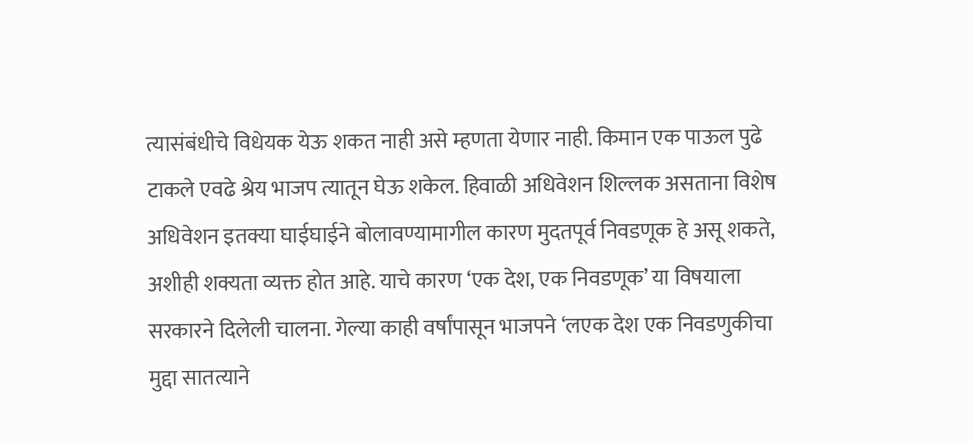त्यासंबंधीचे विधेयक येऊ शकत नाही असे म्हणता येणार नाही. किमान एक पाऊल पुढे टाकले एवढे श्रेय भाजप त्यातून घेऊ शकेल. हिवाळी अधिवेशन शिल्लक असताना विशेष अधिवेशन इतक्या घाईघाईने बोलावण्यामागील कारण मुदतपूर्व निवडणूक हे असू शकते, अशीही शक्यता व्यक्त होत आहे. याचे कारण ‘एक देश, एक निवडणूक’ या विषयाला सरकारने दिलेली चालना. गेल्या काही वर्षांपासून भाजपने ‘लएक देश एक निवडणुकीचा मुद्दा सातत्याने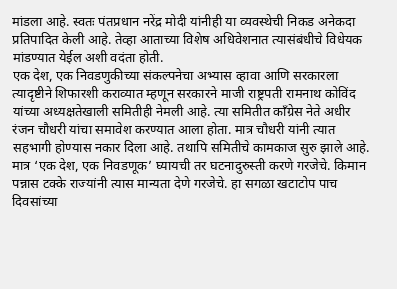मांडला आहे. स्वतः पंतप्रधान नरेंद्र मोदी यांनीही या व्यवस्थेची निकड अनेकदा प्रतिपादित केली आहे. तेव्हा आताच्या विशेष अधिवेशनात त्यासंबंधीचे विधेयक मांडण्यात येईल अशी वदंता होती.
एक देश, एक निवडणुकीच्या संकल्पनेचा अभ्यास व्हावा आणि सरकारला त्यादृष्टीने शिफारशी कराव्यात म्हणून सरकारने माजी राष्ट्रपती रामनाथ कोविंद यांच्या अध्यक्षतेखाली समितीही नेमली आहे. त्या समितीत काँग्रेस नेते अधीर रंजन चौधरी यांचा समावेश करण्यात आला होता. मात्र चौधरी यांनी त्यात सहभागी होण्यास नकार दिला आहे. तथापि समितीचे कामकाज सुरु झाले आहे. मात्र ‘एक देश, एक निवडणूक’ घ्यायची तर घटनादुरुस्ती करणे गरजेचे. किमान पन्नास टक्के राज्यांनी त्यास मान्यता देणे गरजेचे. हा सगळा खटाटोप पाच दिवसांच्या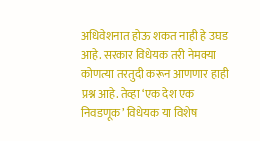अधिवेशनात होऊ शकत नाही हे उघड आहे. सरकार विधेयक तरी नेमक्या कोणत्या तरतुदी करून आणणार हाही प्रश्न आहे. तेव्हा ‘एक देश एक निवडणूक’ विधेयक या विशेष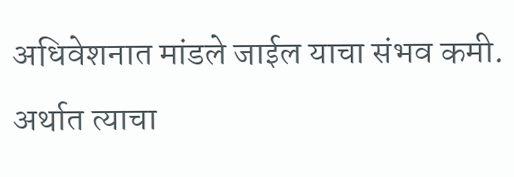अधिवेशनात मांडले जाईल याचा संभव कमी. अर्थात त्याचा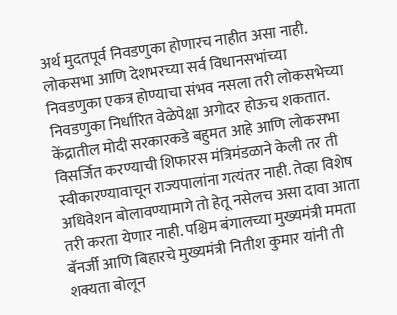अर्थ मुदतपूर्व निवडणुका होणारच नाहीत असा नाही. लोकसभा आणि देशभरच्या सर्व विधानसभांच्या निवडणुका एकत्र होण्याचा संभव नसला तरी लोकसभेच्या निवडणुका निर्धारित वेळेपेक्षा अगोदर होऊच शकतात. केंद्रातील मोदी सरकारकडे बहुमत आहे आणि लोकसभा विसर्जित करण्याची शिफारस मंत्रिमंडळाने केली तर ती स्वीकारण्यावाचून राज्यपालांना गत्यंतर नाही. तेव्हा विशेष अधिवेशन बोलावण्यामागे तो हेतू नसेलच असा दावा आता तरी करता येणार नाही. पश्चिम बंगालच्या मुख्यमंत्री ममता बॅनर्जी आणि बिहारचे मुख्यमंत्री नितीश कुमार यांनी ती शक्यता बोलून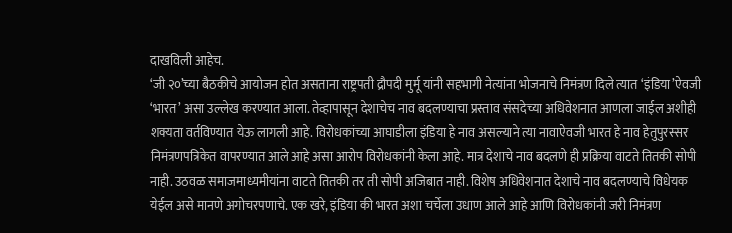दाखविली आहेच.
‘जी २०’च्या बैठकीचे आयोजन होत असताना राष्ट्रपती द्रौपदी मुर्मू यांनी सहभागी नेत्यांना भोजनाचे निमंत्रण दिले त्यात ‘इंडिया’ऐवजी ‘भारत’ असा उल्लेख करण्यात आला. तेव्हापासून देशाचेच नाव बदलण्याचा प्रस्ताव संसदेच्या अधिवेशनात आणला जाईल अशीही शक्यता वर्तविण्यात येऊ लागली आहे. विरोधकांच्या आघाडीला इंडिया हे नाव असल्याने त्या नावाऐवजी भारत हे नाव हेतुपुरस्सर निमंत्रणपत्रिकेत वापरण्यात आले आहे असा आरोप विरोधकांनी केला आहे. मात्र देशाचे नाव बदलणे ही प्रक्रिया वाटते तितकी सोपी नाही. उठवळ समाजमाध्यमीयांना वाटते तितकी तर ती सोपी अजिबात नाही. विशेष अधिवेशनात देशाचे नाव बदलण्याचे विधेयक येईल असे मानणे अगोचरपणाचे. एक खरे, इंडिया की भारत अशा चर्चेला उधाण आले आहे आणि विरोधकांनी जरी निमंत्रण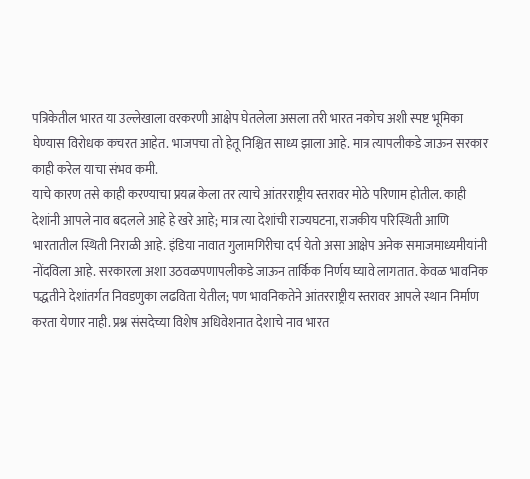पत्रिकेतील भारत या उल्लेखाला वरकरणी आक्षेप घेतलेला असला तरी भारत नकोच अशी स्पष्ट भूमिका घेण्यास विरोधक कचरत आहेत. भाजपचा तो हेतू निश्चित साध्य झाला आहे. मात्र त्यापलीकडे जाऊन सरकार काही करेल याचा संभव कमी.
याचे कारण तसे काही करण्याचा प्रयत्न केला तर त्याचे आंतरराष्ट्रीय स्तरावर मोठे परिणाम होतील. काही देशांनी आपले नाव बदलले आहे हे खरे आहे; मात्र त्या देशांची राज्यघटना, राजकीय परिस्थिती आणि भारतातील स्थिती निराळी आहे. इंडिया नावात गुलामगिरीचा दर्प येतो असा आक्षेप अनेक समाजमाध्यमीयांनी नोंदविला आहे. सरकारला अशा उठवळपणापलीकडे जाऊन तार्किक निर्णय घ्यावे लागतात. केवळ भावनिक पद्धतीने देशांतर्गत निवडणुका लढविता येतील; पण भावनिकतेने आंतरराष्ट्रीय स्तरावर आपले स्थान निर्माण करता येणार नाही. प्रश्न संसदेच्या विशेष अधिवेशनात देशाचे नाव भारत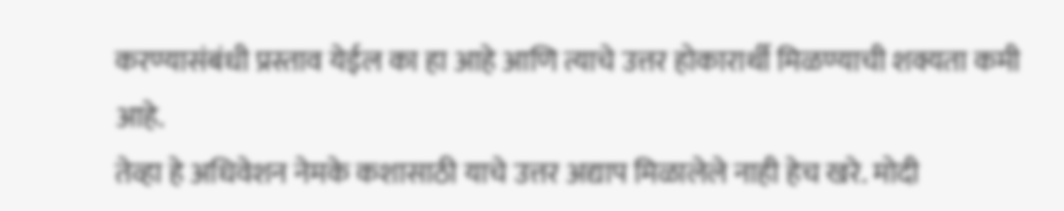करण्यासंबंधी प्रस्ताव येईल का हा आहे आणि त्याचे उत्तर होकारार्थी मिळण्याची शक्यता कमी आहे.
तेव्हा हे अधिवेशन नेमके कशासाठी याचे उत्तर अद्याप मिळालेले नाही हेच खरे. मोदी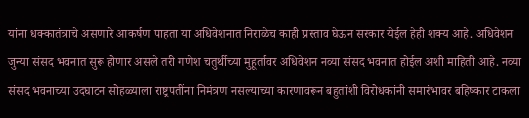यांना धक्कातंत्राचे असणारे आकर्षण पाहता या अधिवेशनात निराळेच काही प्रस्ताव घेऊन सरकार येईल हेही शक्य आहे. अधिवेशन जुन्या संसद भवनात सुरू होणार असले तरी गणेश चतुर्थीच्या मुहूर्तावर अधिवेशन नव्या संसद भवनात होईल अशी माहिती आहे. नव्या संसद भवनाच्या उदघाटन सोहळ्याला राष्ट्रपतींना निमंत्रण नसल्याच्या कारणावरून बहुतांशी विरोधकांनी समारंभावर बहिष्कार टाकला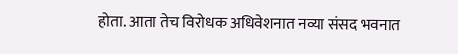होता. आता तेच विरोधक अधिवेशनात नव्या संसद भवनात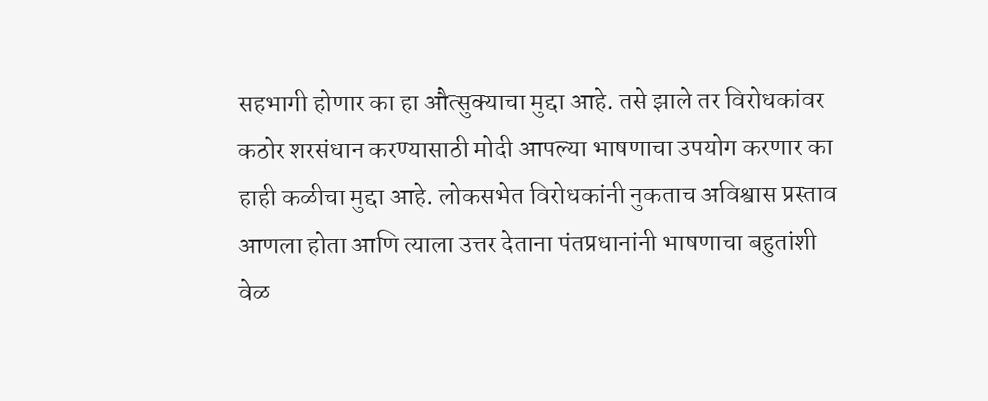सहभागी होणार का हा औत्सुक्याचा मुद्दा आहे. तसे झाले तर विरोधकांवर कठोर शरसंधान करण्यासाठी मोदी आपल्या भाषणाचा उपयोग करणार का हाही कळीचा मुद्दा आहे. लोकसभेत विरोधकांनी नुकताच अविश्वास प्रस्ताव आणला होता आणि त्याला उत्तर देताना पंतप्रधानांनी भाषणाचा बहुतांशी वेळ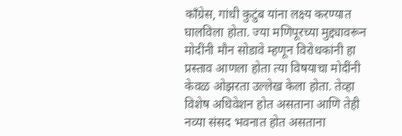काँग्रेस, गांधी कुटुंब यांना लक्ष्य करण्यात घालविला होता. ज्या मणिपूरच्या मुद्द्यावरून मोदींनी मौन सोडावे म्हणून विरोधकांनी हा प्रस्ताव आणला होता त्या विषयाचा मोदींनी केवळ ओझरता उल्लेख केला होता. तेव्हा विशेष अधिवेशन होत असताना आणि तेही नव्या संसद भवनात होत असताना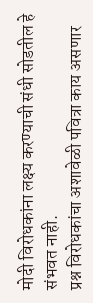मोदी विरोधकांना लक्ष्य करण्याची संधी सोडतील हे संभवत नाही.
प्रश्न विरोधकांचा अशावेळी पवित्रा काय असणार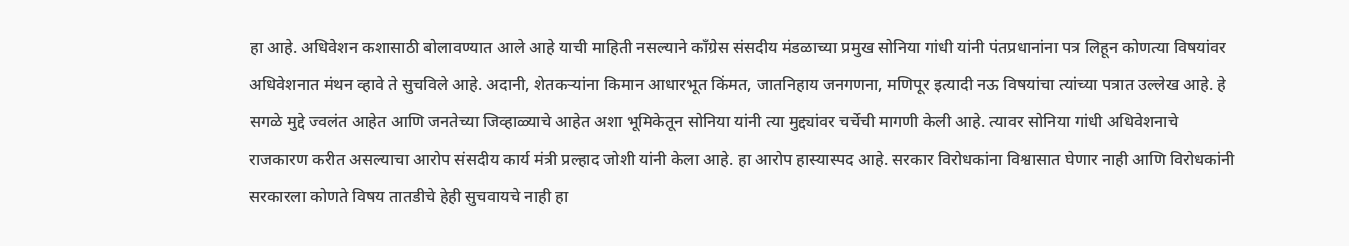हा आहे. अधिवेशन कशासाठी बोलावण्यात आले आहे याची माहिती नसल्याने काँग्रेस संसदीय मंडळाच्या प्रमुख सोनिया गांधी यांनी पंतप्रधानांना पत्र लिहून कोणत्या विषयांवर अधिवेशनात मंथन व्हावे ते सुचविले आहे. अदानी, शेतकऱ्यांना किमान आधारभूत किंमत, जातनिहाय जनगणना, मणिपूर इत्यादी नऊ विषयांचा त्यांच्या पत्रात उल्लेख आहे. हे सगळे मुद्दे ज्वलंत आहेत आणि जनतेच्या जिव्हाळ्याचे आहेत अशा भूमिकेतून सोनिया यांनी त्या मुद्द्यांवर चर्चेची मागणी केली आहे. त्यावर सोनिया गांधी अधिवेशनाचे राजकारण करीत असल्याचा आरोप संसदीय कार्य मंत्री प्रल्हाद जोशी यांनी केला आहे. हा आरोप हास्यास्पद आहे. सरकार विरोधकांना विश्वासात घेणार नाही आणि विरोधकांनी सरकारला कोणते विषय तातडीचे हेही सुचवायचे नाही हा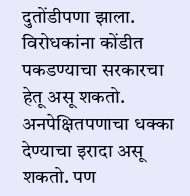दुतोंडीपणा झाला. विरोधकांना कोंडीत पकडण्याचा सरकारचा हेतू असू शकतो. अनपेक्षितपणाचा धक्का देण्याचा इरादा असू शकतो. पण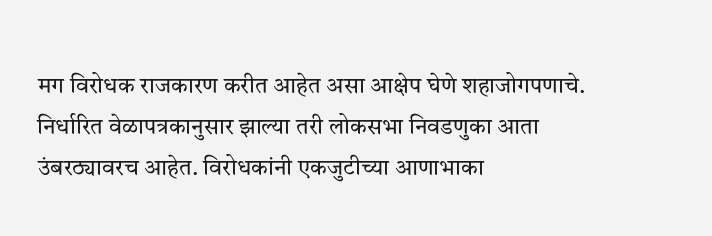मग विरोधक राजकारण करीत आहेत असा आक्षेप घेणे शहाजोगपणाचे.
निर्धारित वेळापत्रकानुसार झाल्या तरी लोकसभा निवडणुका आता उंबरठ्यावरच आहेत. विरोधकांनी एकजुटीच्या आणाभाका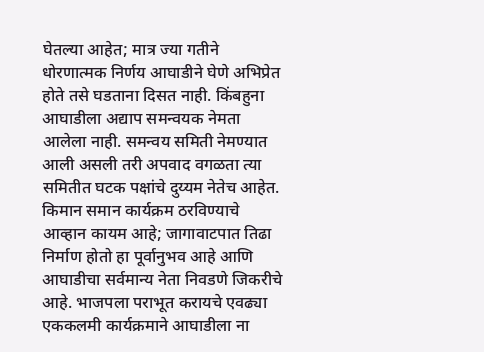घेतल्या आहेत; मात्र ज्या गतीने धोरणात्मक निर्णय आघाडीने घेणे अभिप्रेत होते तसे घडताना दिसत नाही. किंबहुना आघाडीला अद्याप समन्वयक नेमता आलेला नाही. समन्वय समिती नेमण्यात आली असली तरी अपवाद वगळता त्या समितीत घटक पक्षांचे दुय्यम नेतेच आहेत. किमान समान कार्यक्रम ठरविण्याचे आव्हान कायम आहे; जागावाटपात तिढा निर्माण होतो हा पूर्वानुभव आहे आणि आघाडीचा सर्वमान्य नेता निवडणे जिकरीचे आहे. भाजपला पराभूत करायचे एवढ्या एककलमी कार्यक्रमाने आघाडीला ना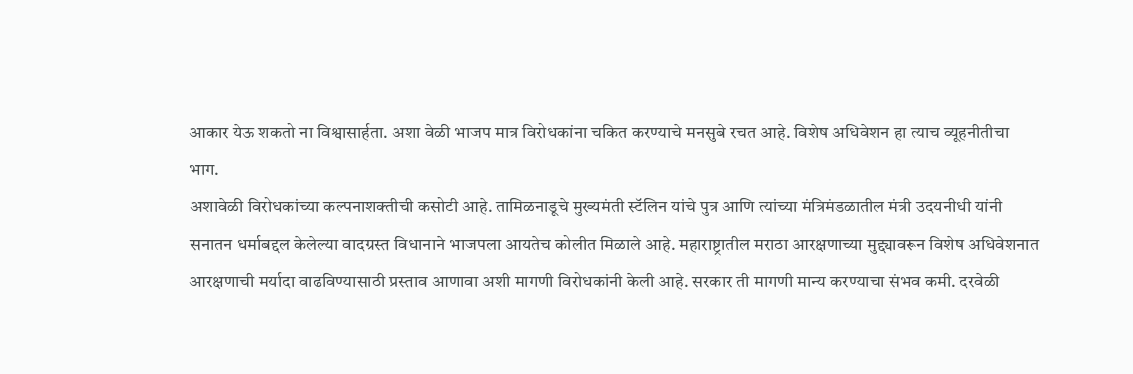आकार येऊ शकतो ना विश्वासार्हता. अशा वेळी भाजप मात्र विरोधकांना चकित करण्याचे मनसुबे रचत आहे. विशेष अधिवेशन हा त्याच व्यूहनीतीचा भाग.
अशावेळी विरोधकांच्या कल्पनाशक्तीची कसोटी आहे. तामिळनाडूचे मुख्यमंती स्टॅलिन यांचे पुत्र आणि त्यांच्या मंत्रिमंडळातील मंत्री उदयनीधी यांनी सनातन धर्माबद्दल केलेल्या वादग्रस्त विधानाने भाजपला आयतेच कोलीत मिळाले आहे. महाराष्ट्रातील मराठा आरक्षणाच्या मुद्द्यावरून विशेष अधिवेशनात आरक्षणाची मर्यादा वाढविण्यासाठी प्रस्ताव आणावा अशी मागणी विरोधकांनी केली आहे. सरकार ती मागणी मान्य करण्याचा संभव कमी. दरवेळी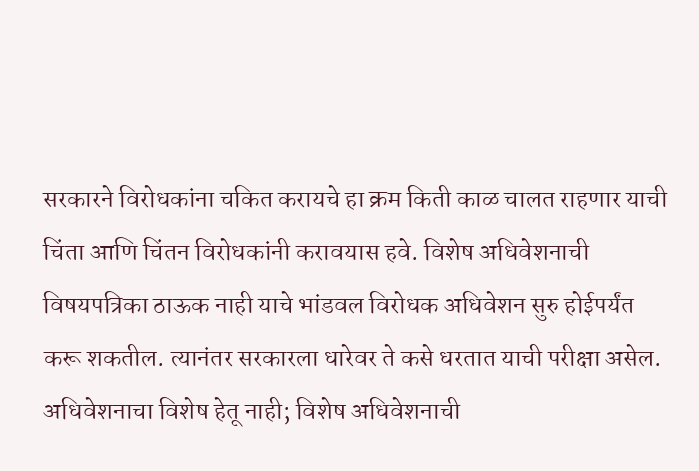सरकारने विरोधकांना चकित करायचे हा क्रम किती काळ चालत राहणार याची चिंता आणि चिंतन विरोधकांनी करावयास हवे. विशेष अधिवेशनाची विषयपत्रिका ठाऊक नाही याचे भांडवल विरोधक अधिवेशन सुरु होईपर्यंत करू शकतील. त्यानंतर सरकारला धारेवर ते कसे धरतात याची परीक्षा असेल. अधिवेशनाचा विशेष हेतू नाही; विशेष अधिवेशनाची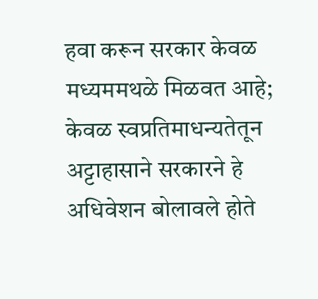हवा करून सरकार केवळ मध्यममथळे मिळवत आहे; केवळ स्वप्रतिमाधन्यतेतून अट्टाहासाने सरकारने हे अधिवेशन बोलावले होते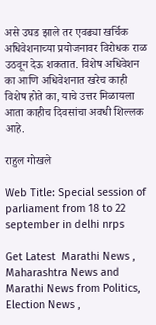असे उघड झाले तर एवढ्या खर्चिक अधिवेशनाच्या प्रयोजनावर विरोधक राळ उठवून देऊ शकतात. विशेष अधिवेशन का आणि अधिवेशनात खरेच काही विशेष होते का, याचे उत्तर मिळायला आता काहीच दिवसांचा अवधी शिल्लक आहे.

राहुल गोखले

Web Title: Special session of parliament from 18 to 22 september in delhi nrps

Get Latest  Marathi News ,  Maharashtra News and  Marathi News from Politics,  Election News ,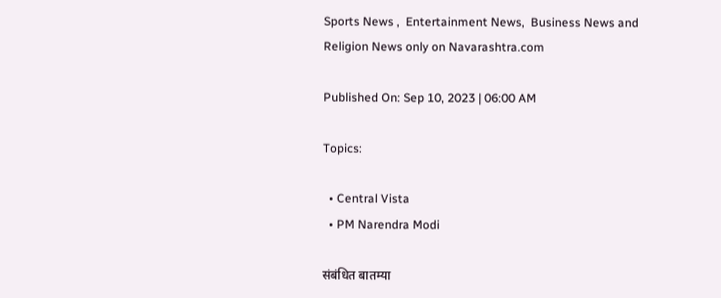Sports News ,  Entertainment News,  Business News and   Religion News only on Navarashtra.com

Published On: Sep 10, 2023 | 06:00 AM

Topics:

  • Central Vista
  • PM Narendra Modi

संबंधित बातम्या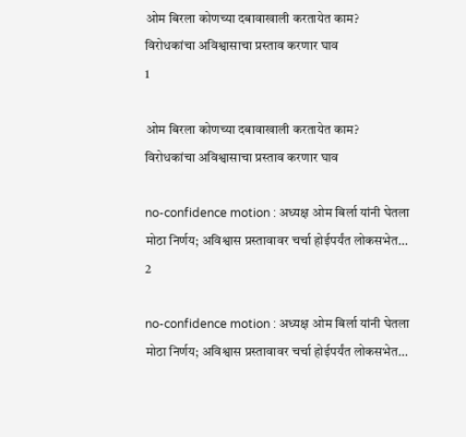ओम बिरला कोणच्या दबावाखाली करतायेत काम? विरोधकांचा अविश्वासाचा प्रस्ताव करणार घाव
1

ओम बिरला कोणच्या दबावाखाली करतायेत काम? विरोधकांचा अविश्वासाचा प्रस्ताव करणार घाव

no-confidence motion : अध्यक्ष ओम बिर्ला यांनी घेतला मोठा निर्णय; अविश्वास प्रस्तावावर चर्चा होईपर्यंत लोकसभेत…
2

no-confidence motion : अध्यक्ष ओम बिर्ला यांनी घेतला मोठा निर्णय; अविश्वास प्रस्तावावर चर्चा होईपर्यंत लोकसभेत…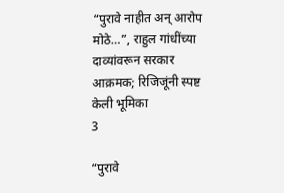“पुरावे नाहीत अन् आरोप मोठे…”, राहुल गांधींच्या दाव्यांवरून सरकार आक्रमक; रिजिजूंनी स्पष्ट केली भूमिका
3

“पुरावे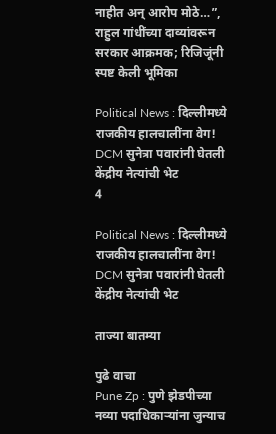नाहीत अन् आरोप मोठे…”, राहुल गांधींच्या दाव्यांवरून सरकार आक्रमक; रिजिजूंनी स्पष्ट केली भूमिका

Political News : दिल्लीमध्ये राजकीय हालचालींना वेग! DCM सुनेत्रा पवारांनी घेतली केंद्रीय नेत्यांची भेट
4

Political News : दिल्लीमध्ये राजकीय हालचालींना वेग! DCM सुनेत्रा पवारांनी घेतली केंद्रीय नेत्यांची भेट

ताज्या बातम्या

पुढे वाचा
Pune Zp : पुणे झेडपीच्या नव्या पदाधिकाऱ्यांना जुन्याच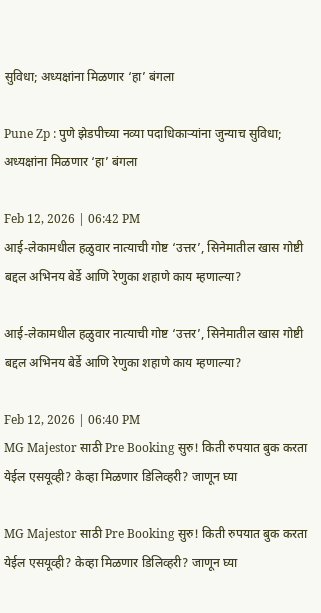सुविधा; अध्यक्षांना मिळणार ‘हा’ बंगला

Pune Zp : पुणे झेडपीच्या नव्या पदाधिकाऱ्यांना जुन्याच सुविधा; अध्यक्षांना मिळणार ‘हा’ बंगला

Feb 12, 2026 | 06:42 PM
आई-लेकामधील हळुवार नात्याची गोष्ट ‘उत्तर’, सिनेमातील खास गोष्टी बद्दल अभिनय बेर्डे आणि रेणुका शहाणे काय म्हणाल्या?

आई-लेकामधील हळुवार नात्याची गोष्ट ‘उत्तर’, सिनेमातील खास गोष्टी बद्दल अभिनय बेर्डे आणि रेणुका शहाणे काय म्हणाल्या?

Feb 12, 2026 | 06:40 PM
MG Majestor साठी Pre Booking सुरु! किती रुपयात बुक करता येईल एसयूव्ही? केव्हा मिळणार डिलिव्हरी? जाणून घ्या

MG Majestor साठी Pre Booking सुरु! किती रुपयात बुक करता येईल एसयूव्ही? केव्हा मिळणार डिलिव्हरी? जाणून घ्या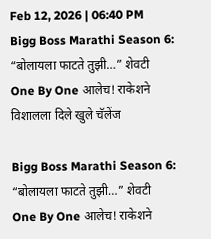Feb 12, 2026 | 06:40 PM
Bigg Boss Marathi Season 6: “बोलायला फाटते तुझी…” शेवटी One By One आलेच! राकेशने विशालला दिले खुले चॅलेंज

Bigg Boss Marathi Season 6: “बोलायला फाटते तुझी…” शेवटी One By One आलेच! राकेशने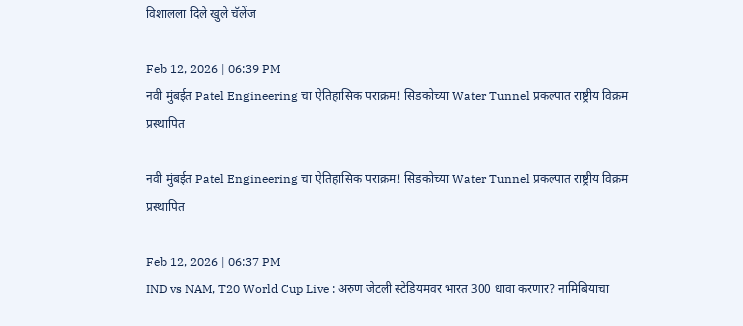विशालला दिले खुले चॅलेंज

Feb 12, 2026 | 06:39 PM
नवी मुंबईत Patel Engineering चा ऐतिहासिक पराक्रम! सिडकोच्या Water Tunnel प्रकल्पात राष्ट्रीय विक्रम प्रस्थापित

नवी मुंबईत Patel Engineering चा ऐतिहासिक पराक्रम! सिडकोच्या Water Tunnel प्रकल्पात राष्ट्रीय विक्रम प्रस्थापित

Feb 12, 2026 | 06:37 PM
IND vs NAM, T20 World Cup Live : अरुण जेटली स्टेडियमवर भारत 300 धावा करणार? नामिबियाचा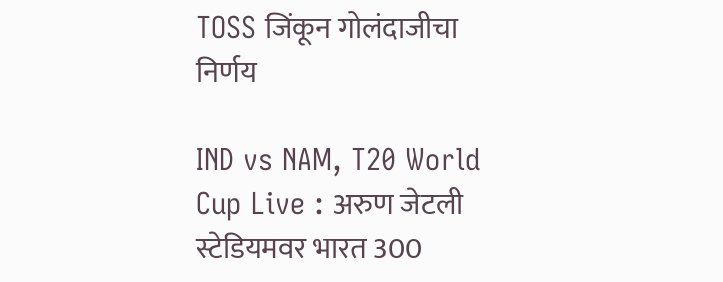TOSS जिंकून गोलंदाजीचा निर्णय

IND vs NAM, T20 World Cup Live : अरुण जेटली स्टेडियमवर भारत 300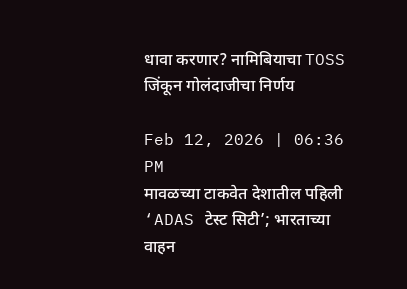धावा करणार? नामिबियाचा TOSS जिंकून गोलंदाजीचा निर्णय

Feb 12, 2026 | 06:36 PM
मावळच्या टाकवेत देशातील पहिली ‘ADAS टेस्ट सिटी’; भारताच्या वाहन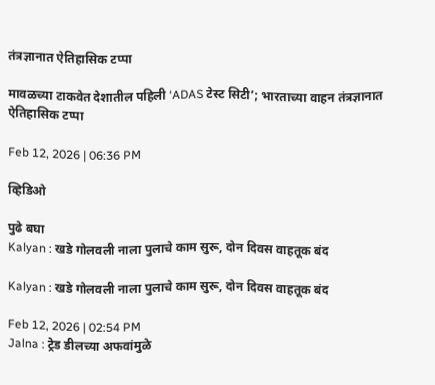तंत्रज्ञानात ऐतिहासिक टप्पा

मावळच्या टाकवेत देशातील पहिली ‘ADAS टेस्ट सिटी’; भारताच्या वाहन तंत्रज्ञानात ऐतिहासिक टप्पा

Feb 12, 2026 | 06:36 PM

व्हिडिओ

पुढे बघा
Kalyan : खडे गोलवली नाला पुलाचे काम सुरू, दोन दिवस वाहतूक बंद

Kalyan : खडे गोलवली नाला पुलाचे काम सुरू, दोन दिवस वाहतूक बंद

Feb 12, 2026 | 02:54 PM
Jalna : ट्रेड डीलच्या अफवांमुळे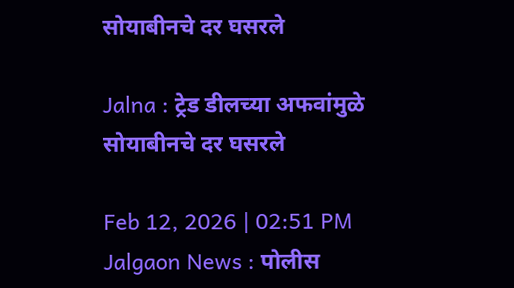सोयाबीनचे दर घसरले

Jalna : ट्रेड डीलच्या अफवांमुळे सोयाबीनचे दर घसरले

Feb 12, 2026 | 02:51 PM
Jalgaon News : पोलीस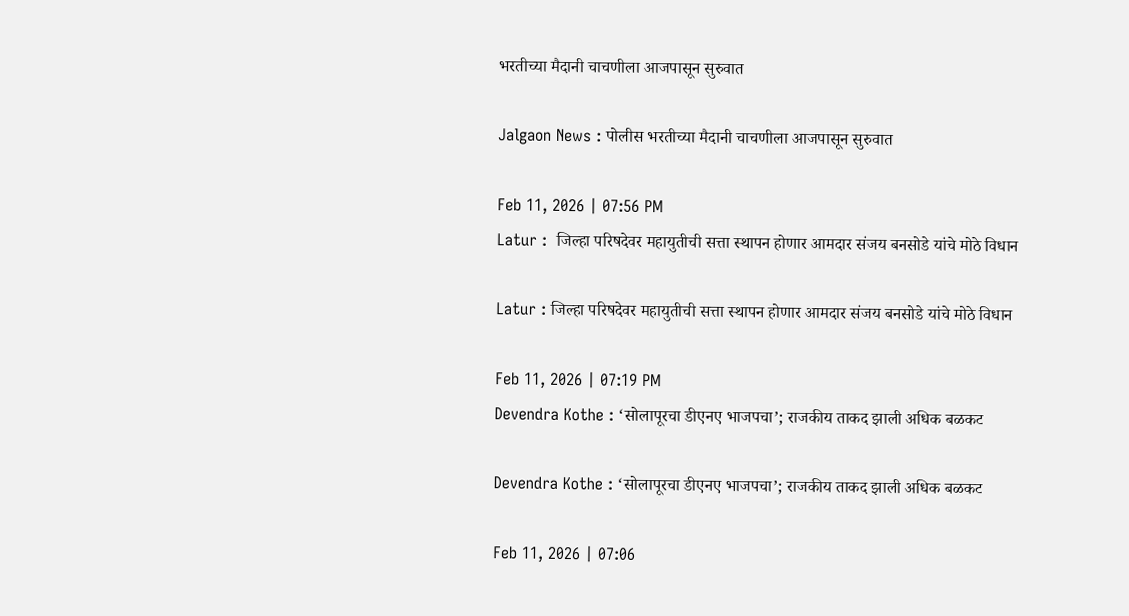भरतीच्या मैदानी चाचणीला आजपासून सुरुवात

Jalgaon News : पोलीस भरतीच्या मैदानी चाचणीला आजपासून सुरुवात

Feb 11, 2026 | 07:56 PM
Latur :  जिल्हा परिषदेवर महायुतीची सत्ता स्थापन होणार आमदार संजय बनसोडे यांचे मोठे विधान

Latur : जिल्हा परिषदेवर महायुतीची सत्ता स्थापन होणार आमदार संजय बनसोडे यांचे मोठे विधान

Feb 11, 2026 | 07:19 PM
Devendra Kothe : ‘सोलापूरचा डीएनए भाजपचा’; राजकीय ताकद झाली अधिक बळकट

Devendra Kothe : ‘सोलापूरचा डीएनए भाजपचा’; राजकीय ताकद झाली अधिक बळकट

Feb 11, 2026 | 07:06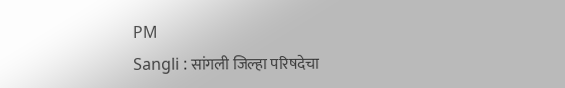PM
Sangli : सांगली जिल्हा परिषदेचा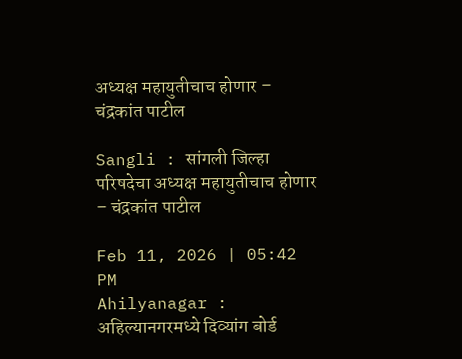अध्यक्ष महायुतीचाच होणार – चंद्रकांत पाटील

Sangli : सांगली जिल्हा परिषदेचा अध्यक्ष महायुतीचाच होणार – चंद्रकांत पाटील

Feb 11, 2026 | 05:42 PM
Ahilyanagar : अहिल्यानगरमध्ये दिव्यांग बोर्ड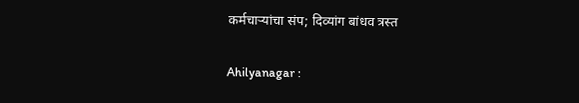कर्मचाऱ्यांचा संप; दिव्यांग बांधव त्रस्त

Ahilyanagar :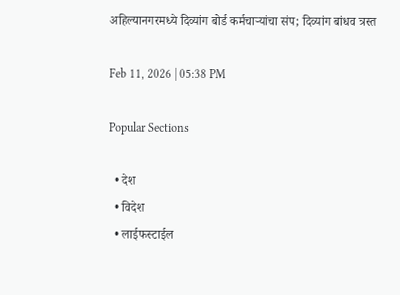अहिल्यानगरमध्ये दिव्यांग बोर्ड कर्मचाऱ्यांचा संप; दिव्यांग बांधव त्रस्त

Feb 11, 2026 | 05:38 PM

Popular Sections

  • देश
  • विदेश
  • लाईफस्टाईल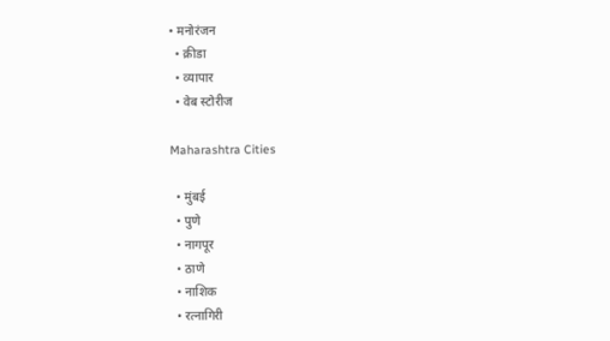• मनोरंजन
  • क्रीडा
  • व्यापार
  • वेब स्टोरीज

Maharashtra Cities

  • मुंबई
  • पुणे
  • नागपूर
  • ठाणे
  • नाशिक
  • रत्नागिरी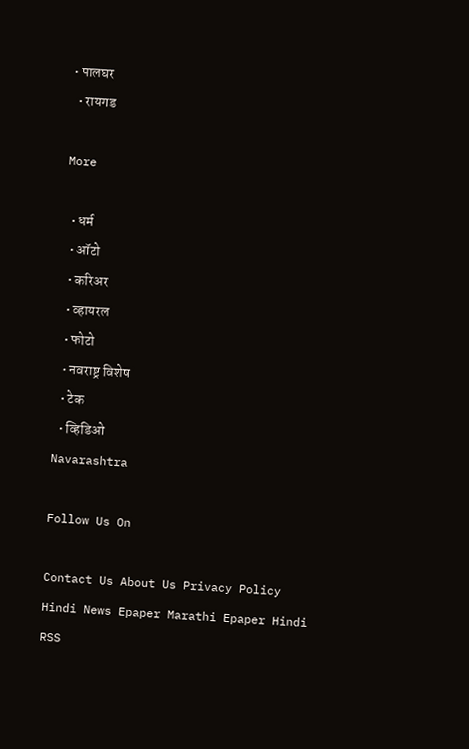• पालघर
  • रायगड

More

  • धर्म
  • ऑटो
  • करिअर
  • व्हायरल
  • फोटो
  • नवराष्ट्र विशेष
  • टेक
  • व्हिडिओ
Navarashtra

Follow Us On

Contact Us About Us Privacy Policy
Hindi News Epaper Marathi Epaper Hindi RSS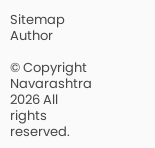Sitemap Author

© Copyright Navarashtra 2026 All rights reserved.